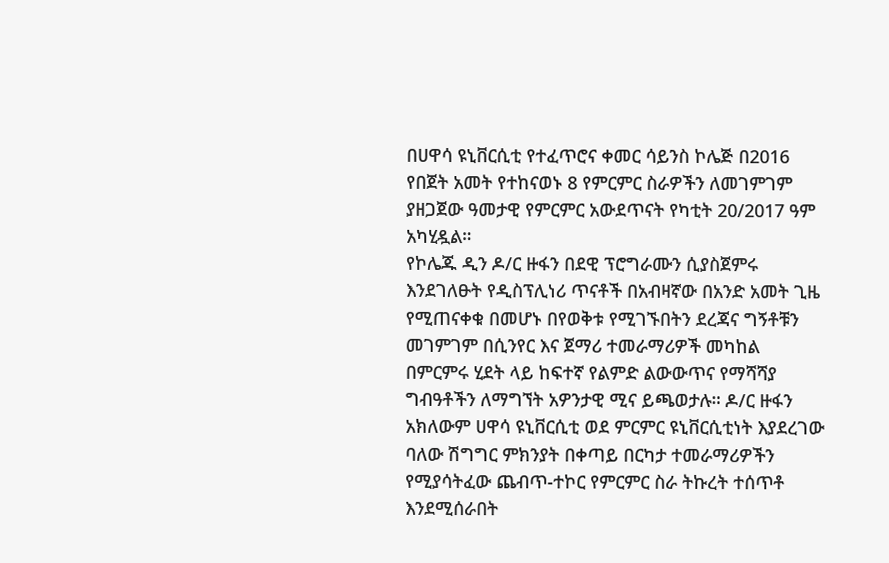በሀዋሳ ዩኒቨርሲቲ የተፈጥሮና ቀመር ሳይንስ ኮሌጅ በ2016 የበጀት አመት የተከናወኑ 8 የምርምር ስራዎችን ለመገምገም ያዘጋጀው ዓመታዊ የምርምር አውደጥናት የካቲት 20/2017 ዓም አካሂዷል።
የኮሌጁ ዲን ዶ/ር ዙፋን በደዊ ፕሮግራሙን ሲያስጀምሩ እንደገለፁት የዲስፕሊነሪ ጥናቶች በአብዛኛው በአንድ አመት ጊዜ የሚጠናቀቁ በመሆኑ በየወቅቱ የሚገኙበትን ደረጃና ግኝቶቹን መገምገም በሲንየር እና ጀማሪ ተመራማሪዎች መካከል በምርምሩ ሂደት ላይ ከፍተኛ የልምድ ልውውጥና የማሻሻያ ግብዓቶችን ለማግኘት አዎንታዊ ሚና ይጫወታሉ። ዶ/ር ዙፋን አክለውም ሀዋሳ ዩኒቨርሲቲ ወደ ምርምር ዩኒቨርሲቲነት እያደረገው ባለው ሽግግር ምክንያት በቀጣይ በርካታ ተመራማሪዎችን የሚያሳትፈው ጨብጥ-ተኮር የምርምር ስራ ትኩረት ተሰጥቶ እንደሚሰራበት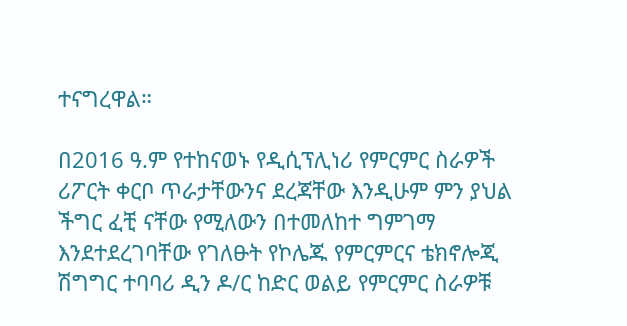ተናግረዋል።

በ2016 ዓ.ም የተከናወኑ የዲሲፕሊነሪ የምርምር ስራዎች ሪፖርት ቀርቦ ጥራታቸውንና ደረጃቸው እንዲሁም ምን ያህል ችግር ፈቺ ናቸው የሚለውን በተመለከተ ግምገማ እንደተደረገባቸው የገለፁት የኮሌጁ የምርምርና ቴክኖሎጂ ሽግግር ተባባሪ ዲን ዶ/ር ከድር ወልይ የምርምር ስራዎቹ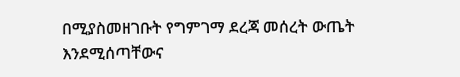በሚያስመዘገቡት የግምገማ ደረጃ መሰረት ውጤት እንደሚሰጣቸውና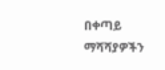በቀጣይ ማሻሻያዎችን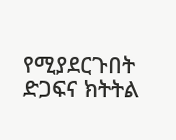የሚያደርጉበት ድጋፍና ክትትል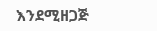እንደሚዘጋጅ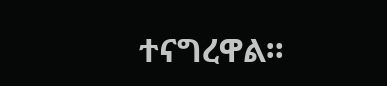ተናግረዋል።